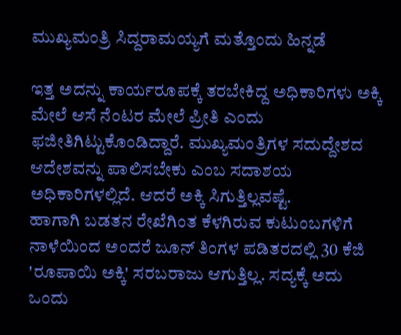ಮುಖ್ಯಮಂತ್ರಿ ಸಿದ್ದರಾಮಯ್ಯಗೆ ಮತ್ತೊಂದು ಹಿನ್ನಡೆ

ಇತ್ತ ಅದನ್ನು ಕಾರ್ಯರೂಪಕ್ಕೆ ತರಬೇಕಿದ್ದ ಅಧಿಕಾರಿಗಳು ಅಕ್ಕಿ ಮೇಲೆ ಆಸೆ ನೆಂಟರ ಮೇಲೆ ಪ್ರೀತಿ ಎಂದು ಫಜೀತಿಗಿಟ್ಟುಕೊಂಡಿದ್ದಾರೆ. ಮುಖ್ಯಮಂತ್ರಿಗಳ ಸದುದ್ದೇಶದ ಆದೇಶವನ್ನು ಪಾಲಿಸಬೇಕು ಎಂಬ ಸದಾಶಯ ಅಧಿಕಾರಿಗಳಲ್ಲಿದೆ. ಆದರೆ ಅಕ್ಕಿ ಸಿಗುತ್ತಿಲ್ಲವಷ್ಟೆ.
ಹಾಗಾಗಿ ಬಡತನ ರೇಖೆಗಿಂತ ಕೆಳಗಿರುವ ಕುಟುಂಬಗಳಿಗೆ ನಾಳೆಯಿಂದ ಅಂದರೆ ಜೂನ್ ತಿಂಗಳ ಪಡಿತರದಲ್ಲಿ 30 ಕೆಜಿ 'ರೂಪಾಯಿ ಅಕ್ಕಿ' ಸರಬರಾಜು ಆಗುತ್ತಿಲ್ಲ. ಸದ್ಯಕ್ಕೆ ಅದು ಒಂದು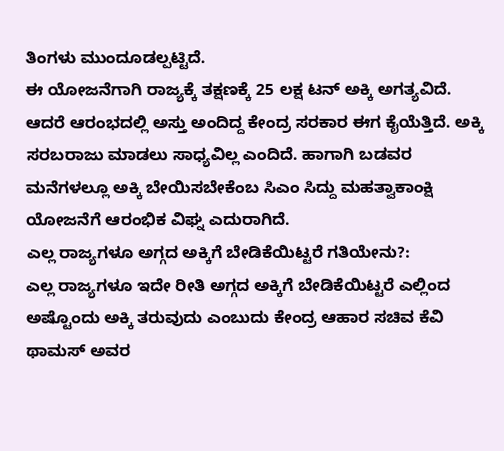ತಿಂಗಳು ಮುಂದೂಡಲ್ಪಟ್ಟಿದೆ.
ಈ ಯೋಜನೆಗಾಗಿ ರಾಜ್ಯಕ್ಕೆ ತಕ್ಷಣಕ್ಕೆ 25 ಲಕ್ಷ ಟನ್ ಅಕ್ಕಿ ಅಗತ್ಯವಿದೆ. ಆದರೆ ಆರಂಭದಲ್ಲಿ ಅಸ್ತು ಅಂದಿದ್ದ ಕೇಂದ್ರ ಸರಕಾರ ಈಗ ಕೈಯೆತ್ತಿದೆ. ಅಕ್ಕಿ ಸರಬರಾಜು ಮಾಡಲು ಸಾಧ್ಯವಿಲ್ಲ ಎಂದಿದೆ. ಹಾಗಾಗಿ ಬಡವರ ಮನೆಗಳಲ್ಲೂ ಅಕ್ಕಿ ಬೇಯಿಸಬೇಕೆಂಬ ಸಿಎಂ ಸಿದ್ದು ಮಹತ್ವಾಕಾಂಕ್ಷಿ ಯೋಜನೆಗೆ ಆರಂಭಿಕ ವಿಘ್ನ ಎದುರಾಗಿದೆ.
ಎಲ್ಲ ರಾಜ್ಯಗಳೂ ಅಗ್ಗದ ಅಕ್ಕಿಗೆ ಬೇಡಿಕೆಯಿಟ್ಟರೆ ಗತಿಯೇನು?:
ಎಲ್ಲ ರಾಜ್ಯಗಳೂ ಇದೇ ರೀತಿ ಅಗ್ಗದ ಅಕ್ಕಿಗೆ ಬೇಡಿಕೆಯಿಟ್ಟರೆ ಎಲ್ಲಿಂದ ಅಷ್ಟೊಂದು ಅಕ್ಕಿ ತರುವುದು ಎಂಬುದು ಕೇಂದ್ರ ಆಹಾರ ಸಚಿವ ಕೆವಿ ಥಾಮಸ್ ಅವರ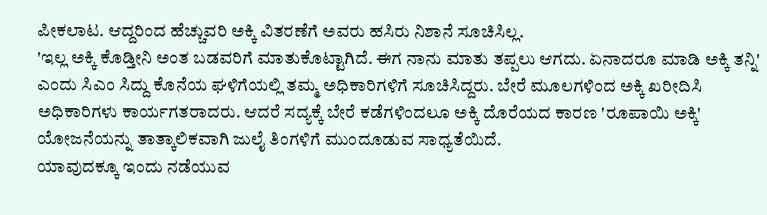ಪೀಕಲಾಟ. ಆದ್ದರಿಂದ ಹೆಚ್ಚುವರಿ ಅಕ್ಕಿ ವಿತರಣೆಗೆ ಅವರು ಹಸಿರು ನಿಶಾನೆ ಸೂಚಿಸಿಲ್ಲ.
'ಇಲ್ಲ ಅಕ್ಕಿ ಕೊಡ್ತೀನಿ ಅಂತ ಬಡವರಿಗೆ ಮಾತುಕೊಟ್ಟಾಗಿದೆ. ಈಗ ನಾನು ಮಾತು ತಪ್ಪಲು ಆಗದು. ಏನಾದರೂ ಮಾಡಿ ಅಕ್ಕಿ ತನ್ನಿ' ಎಂದು ಸಿಎಂ ಸಿದ್ದು ಕೊನೆಯ ಘಳಿಗೆಯಲ್ಲಿ ತಮ್ಮ ಅಧಿಕಾರಿಗಳಿಗೆ ಸೂಚಿಸಿದ್ದರು. ಬೇರೆ ಮೂಲಗಳಿಂದ ಅಕ್ಕಿ ಖರೀದಿಸಿ ಅಧಿಕಾರಿಗಳು ಕಾರ್ಯಗತರಾದರು. ಆದರೆ ಸದ್ಯಕ್ಕೆ ಬೇರೆ ಕಡೆಗಳಿಂದಲೂ ಅಕ್ಕಿ ದೊರೆಯದ ಕಾರಣ 'ರೂಪಾಯಿ ಅಕ್ಕಿ' ಯೋಜನೆಯನ್ನು ತಾತ್ಕಾಲಿಕವಾಗಿ ಜುಲೈ ತಿಂಗಳಿಗೆ ಮುಂದೂಡುವ ಸಾಧ್ಯತೆಯಿದೆ.
ಯಾವುದಕ್ಕೂ ಇಂದು ನಡೆಯುವ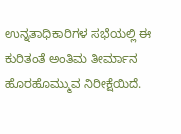ಉನ್ನತಾಧಿಕಾರಿಗಳ ಸಭೆಯಲ್ಲಿ ಈ ಕುರಿತಂತೆ ಅಂತಿಮ ತೀರ್ಮಾನ ಹೊರಹೊಮ್ಮುವ ನಿರೀಕ್ಷೆಯಿದೆ.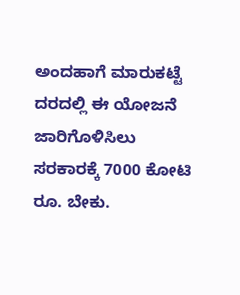ಅಂದಹಾಗೆ ಮಾರುಕಟ್ಟೆ ದರದಲ್ಲಿ ಈ ಯೋಜನೆ ಜಾರಿಗೊಳಿಸಿಲು ಸರಕಾರಕ್ಕೆ 7000 ಕೋಟಿ ರೂ. ಬೇಕು.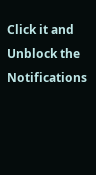Click it and Unblock the Notifications